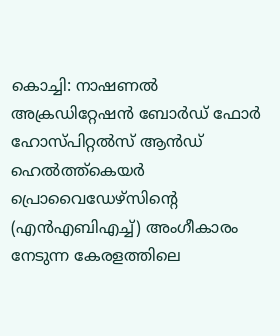കൊച്ചി: നാഷണൽ അക്രഡിറ്റേഷൻ ബോർഡ് ഫോർ ഹോസ്പിറ്റൽസ് ആൻഡ് ഹെൽത്ത്കെയർ പ്രൊവൈഡേഴ്സിന്റെ (എൻഎബിഎച്ച്) അംഗീകാരം നേടുന്ന കേരളത്തിലെ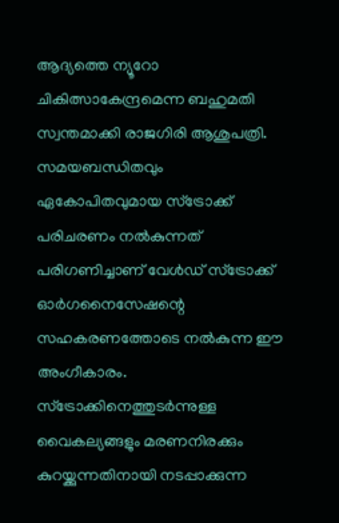ആദ്യത്തെ ന്യൂറോ ചികിത്സാകേന്ദ്രമെന്ന ബഹുമതി സ്വന്തമാക്കി രാജഗിരി ആശുപത്രി. സമയബന്ധിതവും ഏകോപിതവുമായ സ്ട്രോക്ക് പരിചരണം നൽകുന്നത് പരിഗണിച്ചാണ് വേൾഡ് സ്ട്രോക്ക് ഓർഗനൈസേഷന്റെ സഹകരണത്തോടെ നൽകുന്ന ഈ അംഗീകാരം.
സ്ട്രോക്കിനെത്തുടർന്നുള്ള വൈകല്യങ്ങളും മരണനിരക്കും കുറയ്ക്കുന്നതിനായി നടപ്പാക്കുന്ന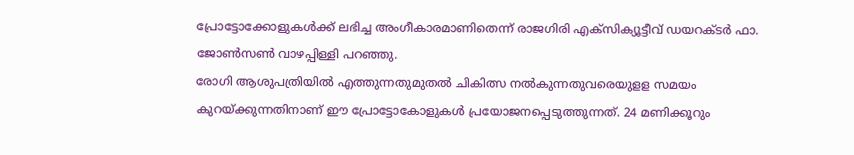പ്രോട്ടോക്കോളുകൾക്ക് ലഭിച്ച അംഗീകാരമാണിതെന്ന് രാജഗിരി എക്സിക്യൂട്ടീവ് ഡയറക്ടർ ഫാ. ജോൺസൺ വാഴപ്പിള്ളി പറഞ്ഞു.
രോഗി ആശുപത്രിയിൽ എത്തുന്നതുമുതൽ ചികിത്സ നൽകുന്നതുവരെയുളള സമയം കുറയ്ക്കുന്നതിനാണ് ഈ പ്രോട്ടോകോളുകൾ പ്രയോജനപ്പെടുത്തുന്നത്. 24 മണിക്കൂറും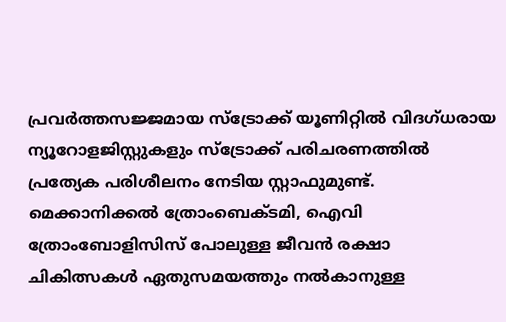പ്രവർത്തസജ്ജമായ സ്ട്രോക്ക് യൂണിറ്റിൽ വിദഗ്ധരായ ന്യൂറോളജിസ്റ്റുകളും സ്ട്രോക്ക് പരിചരണത്തിൽ പ്രത്യേക പരിശീലനം നേടിയ സ്റ്റാഫുമുണ്ട്.
മെക്കാനിക്കൽ ത്രോംബെക്ടമി, ഐവി ത്രോംബോളിസിസ് പോലുള്ള ജീവൻ രക്ഷാ ചികിത്സകൾ ഏതുസമയത്തും നൽകാനുള്ള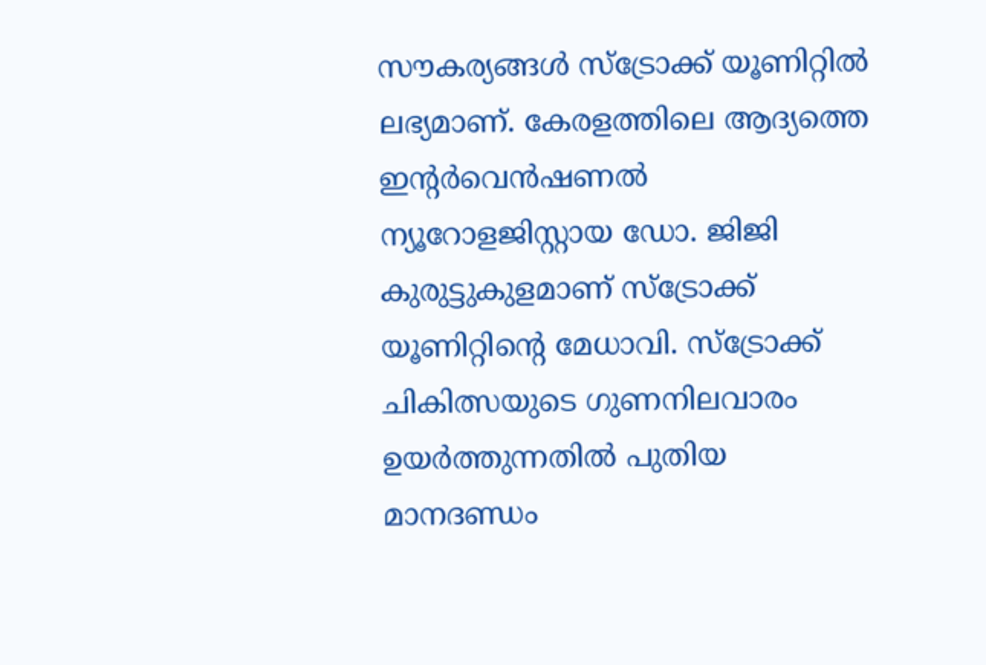സൗകര്യങ്ങൾ സ്ട്രോക്ക് യൂണിറ്റിൽ ലഭ്യമാണ്. കേരളത്തിലെ ആദ്യത്തെ ഇന്റർവെൻഷണൽ ന്യൂറോളജിസ്റ്റായ ഡോ. ജിജി കുരുട്ടുകുളമാണ് സ്ട്രോക്ക് യൂണിറ്റിന്റെ മേധാവി. സ്ട്രോക്ക് ചികിത്സയുടെ ഗുണനിലവാരം ഉയർത്തുന്നതിൽ പുതിയ മാനദണ്ഡം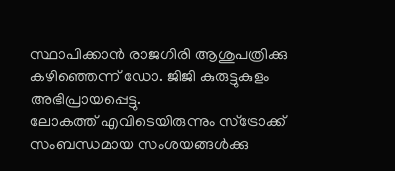സ്ഥാപിക്കാൻ രാജഗിരി ആശുപത്രിക്കു കഴിഞ്ഞെന്ന് ഡോ. ജിജി കുരുട്ടുകുളം അഭിപ്രായപ്പെട്ടു.
ലോകത്ത് എവിടെയിരുന്നും സ്ട്രോക്ക് സംബന്ധമായ സംശയങ്ങൾക്കു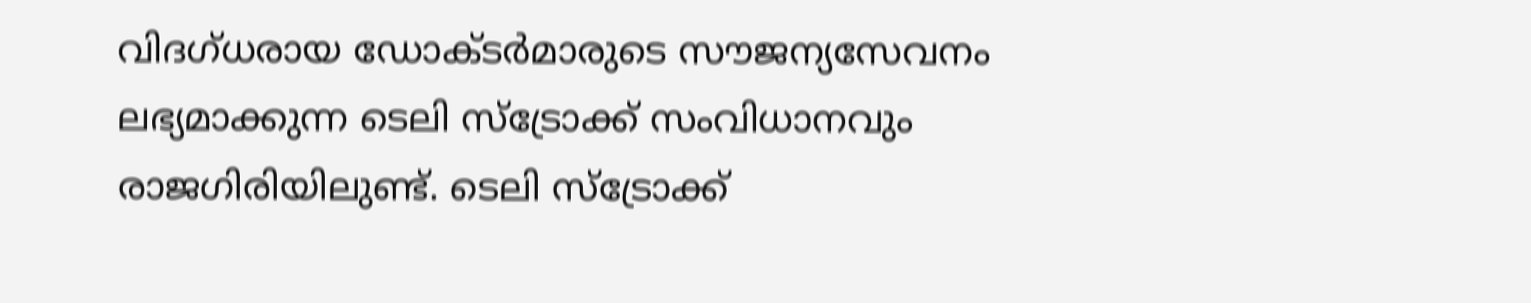വിദഗ്ധരായ ഡോക്ടർമാരുടെ സൗജന്യസേവനം ലഭ്യമാക്കുന്ന ടെലി സ്ട്രോക്ക് സംവിധാനവും രാജഗിരിയിലുണ്ട്. ടെലി സ്ട്രോക്ക്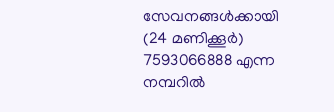സേവനങ്ങൾക്കായി (24 മണിക്കൂർ) 7593066888 എന്ന നമ്പറിൽ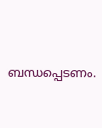ബന്ധപ്പെടണം.